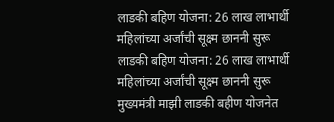लाडकी बहिण योजना: 26 लाख लाभार्थी महिलांच्या अर्जांची सूक्ष्म छाननी सुरू
लाडकी बहिण योजना: 26 लाख लाभार्थी महिलांच्या अर्जांची सूक्ष्म छाननी सुरू
मुख्यमंत्री माझी लाडकी बहीण योजनेत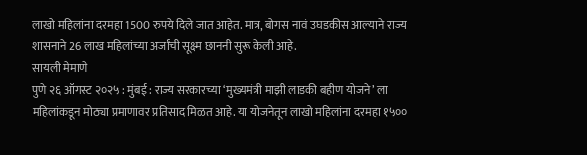लाखो महिलांना दरमहा 1500 रुपये दिले जात आहेत. मात्र, बोगस नावं उघडकीस आल्याने राज्य शासनाने 26 लाख महिलांच्या अर्जांची सूक्ष्म छाननी सुरू केली आहे.
सायली मेमाणे
पुणे २६ ऑगस्ट २०२५ : मुंबई : राज्य सरकारच्या ‘मुख्यमंत्री माझी लाडकी बहीण योजने’ ला महिलांकडून मोठ्या प्रमाणावर प्रतिसाद मिळत आहे. या योजनेतून लाखो महिलांना दरमहा १५००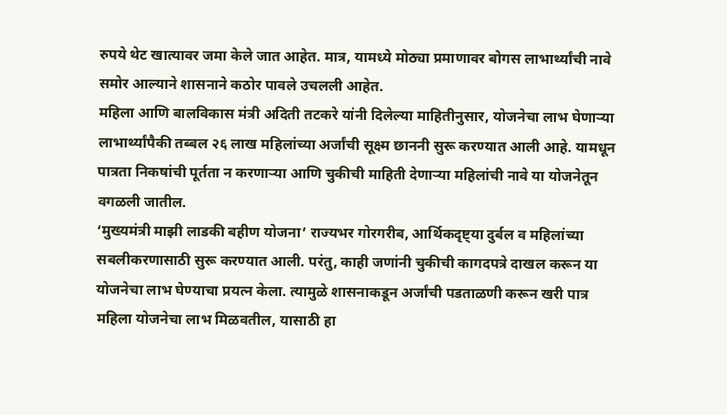रुपये थेट खात्यावर जमा केले जात आहेत. मात्र, यामध्ये मोठ्या प्रमाणावर बोगस लाभार्थ्यांची नावे समोर आल्याने शासनाने कठोर पावले उचलली आहेत.
महिला आणि बालविकास मंत्री अदिती तटकरे यांनी दिलेल्या माहितीनुसार, योजनेचा लाभ घेणाऱ्या लाभार्थ्यांपैकी तब्बल २६ लाख महिलांच्या अर्जांची सूक्ष्म छाननी सुरू करण्यात आली आहे. यामधून पात्रता निकषांची पूर्तता न करणाऱ्या आणि चुकीची माहिती देणाऱ्या महिलांची नावे या योजनेतून वगळली जातील.
‘मुख्यमंत्री माझी लाडकी बहीण योजना’ राज्यभर गोरगरीब, आर्थिकदृष्ट्या दुर्बल व महिलांच्या सबलीकरणासाठी सुरू करण्यात आली. परंतु, काही जणांनी चुकीची कागदपत्रे दाखल करून या योजनेचा लाभ घेण्याचा प्रयत्न केला. त्यामुळे शासनाकडून अर्जांची पडताळणी करून खरी पात्र महिला योजनेचा लाभ मिळवतील, यासाठी हा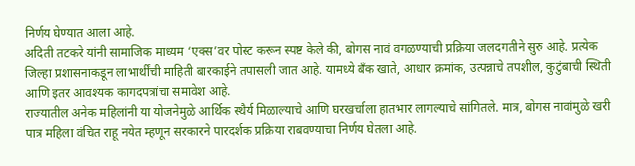निर्णय घेण्यात आला आहे.
अदिती तटकरे यांनी सामाजिक माध्यम ‘एक्स’वर पोस्ट करून स्पष्ट केले की, बोगस नावं वगळण्याची प्रक्रिया जलदगतीने सुरु आहे. प्रत्येक जिल्हा प्रशासनाकडून लाभार्थींची माहिती बारकाईने तपासली जात आहे. यामध्ये बँक खाते, आधार क्रमांक, उत्पन्नाचे तपशील, कुटुंबाची स्थिती आणि इतर आवश्यक कागदपत्रांचा समावेश आहे.
राज्यातील अनेक महिलांनी या योजनेमुळे आर्थिक स्थैर्य मिळाल्याचे आणि घरखर्चाला हातभार लागल्याचे सांगितले. मात्र, बोगस नावांमुळे खरी पात्र महिला वंचित राहू नयेत म्हणून सरकारने पारदर्शक प्रक्रिया राबवण्याचा निर्णय घेतला आहे.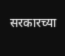सरकारच्या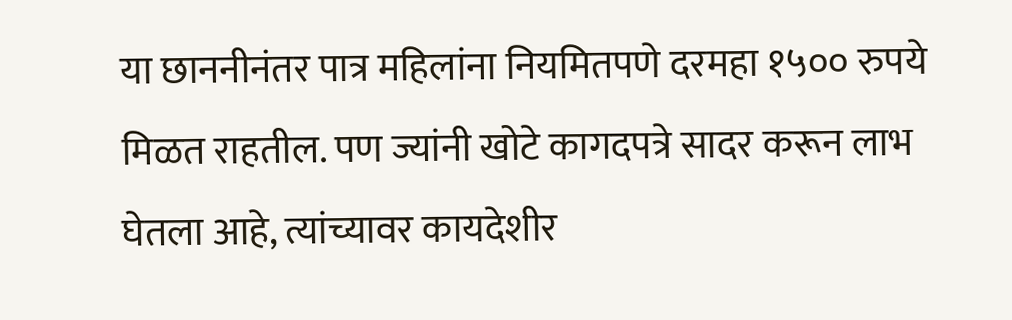या छाननीनंतर पात्र महिलांना नियमितपणे दरमहा १५०० रुपये मिळत राहतील. पण ज्यांनी खोटे कागदपत्रे सादर करून लाभ घेतला आहे, त्यांच्यावर कायदेशीर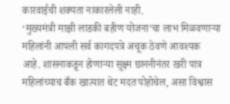कारवाईची शक्यता नाकारलेली नाही.
‘मुख्यमंत्री माझी लाडकी बहीण योजना’चा लाभ मिळवणाऱ्या महिलांनी आपली सर्व कागदपत्रे अचूक ठेवणे आवश्यक आहे. शासनाकडून होणाऱ्या सूक्ष्म छाननीनंतर खरी पात्र महिलांच्याच बँक खात्यात थेट मदत पोहोचेल, असा विश्वास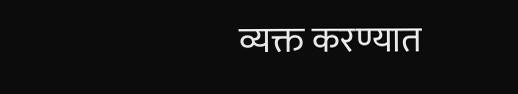व्यक्त करण्यात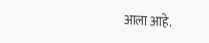आला आहे.